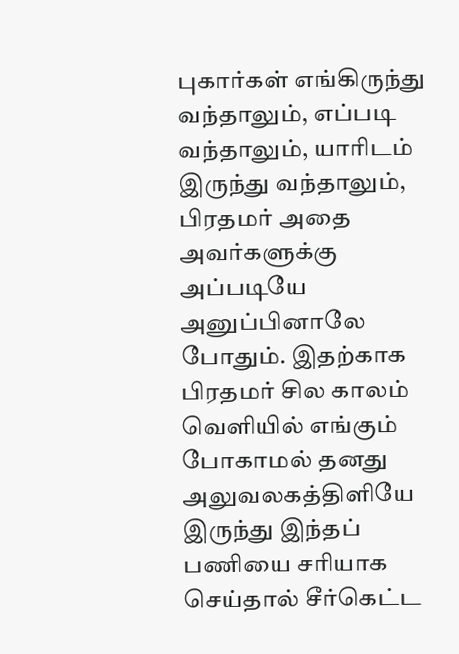புகார்கள் எங்கிருந்து வந்தாலும், எப்படி வந்தாலும், யாரிடம் இருந்து வந்தாலும், பிரதமர் அதை அவர்களுக்கு அப்படியே அனுப்பினாலே போதும். இதற்காக பிரதமர் சில காலம் வெளியில் எங்கும் போகாமல் தனது அலுவலகத்திளியே இருந்து இந்தப் பணியை சரியாக செய்தால் சீர்கெட்ட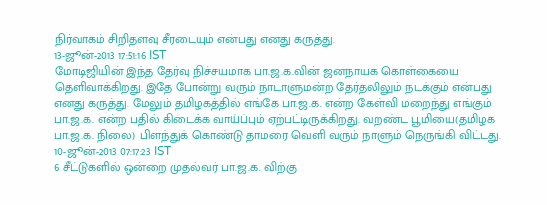நிர்வாகம் சிறிதளவு சீரடையும் என்பது எனது கருத்து.
13-ஜூன்-2013 17:51:16 IST
மோடிஜியின் இந்த தேர்வு நிச்சயமாக பா.ஜ.க.வின் ஜனநாயக கொள்கையை தெளிவாக்கிறது. இதே போன்று வரும் நாடாளுமன்ற தேர்தலிலும் நடக்கும் என்பது எனது கருத்து. மேலும் தமிழகத்தில் எங்கே பா.ஜ.க. என்ற கேள்வி மறைந்து எங்கும் பா.ஜ.க. என்ற பதில் கிடைக்க வாய்ப்பும் ஏற்பட்டிருக்கிறது. வறண்ட பூமியை(தமிழக பா.ஜ.க. நிலை) பிளந்துக் கொண்டு தாமரை வெளி வரும் நாளும் நெருங்கி விட்டது.
10-ஜூன்-2013 07:17:23 IST
6 சீட்டுகளில் ஒன்றை முதல்வர் பா.ஜ.க. விற்கு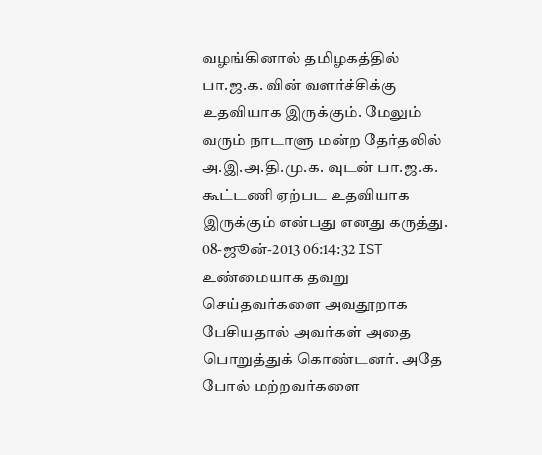வழங்கினால் தமிழகத்தில் பா.ஜ.க. வின் வளர்ச்சிக்கு உதவியாக இருக்கும். மேலும் வரும் நாடாளு மன்ற தேர்தலில் அ.இ.அ.தி.மு.க. வுடன் பா.ஜ.க. கூட்டணி ஏற்பட உதவியாக இருக்கும் என்பது எனது கருத்து.
08-ஜூன்-2013 06:14:32 IST
உண்மையாக தவறு செய்தவர்களை அவதூறாக பேசியதால் அவர்கள் அதை பொறுத்துக் கொண்டனர். அதே போல் மற்றவர்களை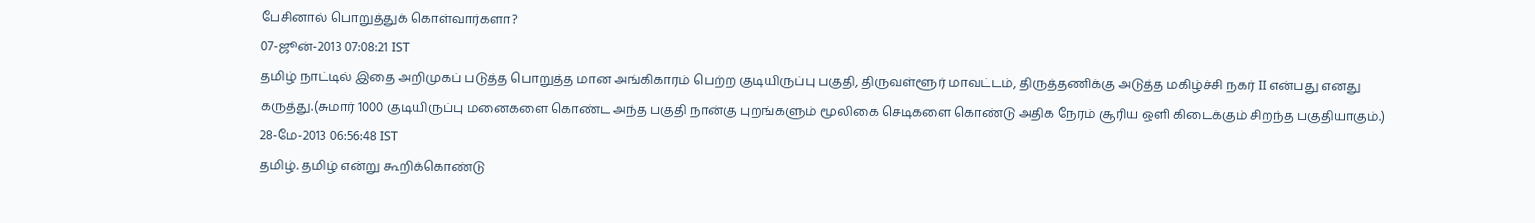பேசினால் பொறுத்துக் கொள்வார்களா?
07-ஜூன்-2013 07:08:21 IST
தமிழ் நாட்டில் இதை அறிமுகப் படுத்த பொறுத்த மான அங்கிகாரம் பெற்ற குடியிருப்பு பகுதி, திருவள்ளூர் மாவட்டம், திருத்தணிக்கு அடுத்த மகிழ்ச்சி நகர் II என்பது எனது கருத்து.(சுமார் 1000 குடியிருப்பு மனைகளை கொண்ட அந்த பகுதி நான்கு புறங்களும் மூலிகை செடிகளை கொண்டு அதிக நேரம் சூரிய ஒளி கிடைக்கும் சிறந்த பகுதியாகும்.)
28-மே-2013 06:56:48 IST
தமிழ். தமிழ் என்று கூறிக்கொண்டு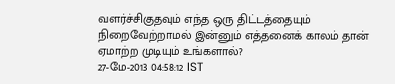வளர்ச்சிகுதவும் எந்த ஒரு திட்டத்தையும் நிறைவேற்றாமல் இன்னும் எத்தனைக் காலம் தான் ஏமாற்ற முடியும் உங்களால்?
27-மே-2013 04:58:12 IST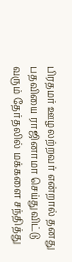பிரதமர் ஊழலற்றவர் என்றால் தனது பதவியை ராஜினாமா செய்துவிட்டு வரும் தேர்தலில் மக்களை சந்தித்து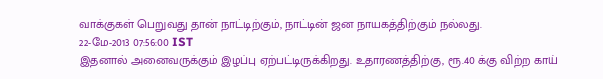வாக்குகள் பெறுவது தான் நாட்டிற்கும், நாட்டின் ஜன நாயகத்திற்கும் நல்லது.
22-மே-2013 07:56:00 IST
இதனால் அனைவருக்கும் இழப்பு ஏற்பட்டிருக்கிறது. உதாரணத்திற்கு, ரூ.40 க்கு விற்ற காய்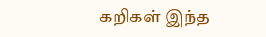கறிகள் இந்த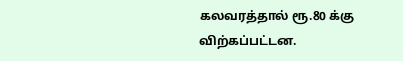கலவரத்தால் ரூ.80 க்கு விற்கப்பட்டன.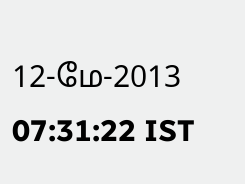12-மே-2013 07:31:22 IST